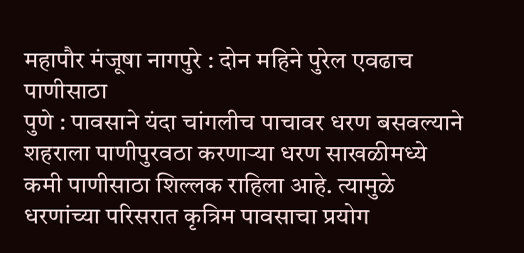महापौर मंजूषा नागपुरे : दोन महिने पुरेल एवढाच पाणीसाठा
पुणे : पावसाने यंदा चांगलीच पाचावर धरण बसवल्याने शहराला पाणीपुरवठा करणाऱ्या धरण साखळीमध्ये कमी पाणीसाठा शिल्लक राहिला आहे. त्यामुळे धरणांच्या परिसरात कृत्रिम पावसाचा प्रयोग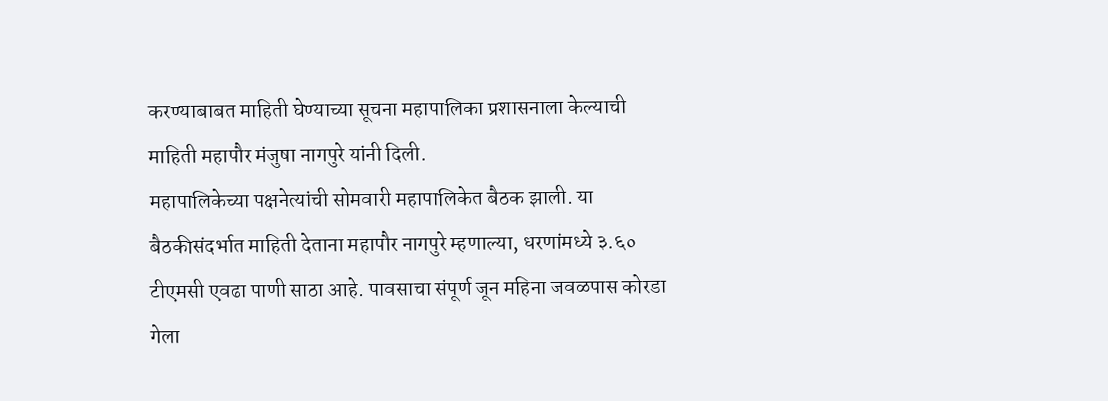करण्याबाबत माहिती घेण्याच्या सूचना महापालिका प्रशासनाला केल्याची माहिती महापौर मंजुषा नागपुरे यांनी दिली.
महापालिकेच्या पक्षनेत्यांची सोमवारी महापालिकेत बैठक झाली. या बैठकीसंदर्भात माहिती देताना महापौर नागपुरे म्हणाल्या, धरणांमध्ये ३.६० टीएमसी एवढा पाणी साठा आहे. पावसाचा संपूर्ण जून महिना जवळपास कोरडा गेला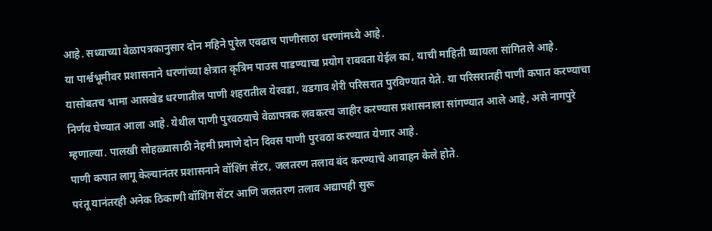आहे. सध्याच्या वेळापत्रकानुसार दोन महिने पुरेल एवढाच पाणीसाठा धरणांमध्ये आहे.
या पार्श्वभूमीवर प्रशासनाने धरणांच्या क्षेत्रात कृत्रिम पाउस पाडण्याचा प्रयोग राबवता येईल का, याची माहिती घ्यायला सांगितले आहे. यासोबतच भामा आसखेड धरणातील पाणी शहरातील येरवडा, वडगाव शेरी परिसरात पुरविण्यात येते. या परिसरातही पाणी कपात करण्याचा निर्णय घेण्यात आला आहे. येथील पाणी पुरवठयाचे वेळापत्रक लवकरच जाहीर करण्यास प्रशासनाला सांगण्यात आले आहे, असे नागपुरे म्हणाल्या. पालखी सोहळ्यासाठी नेहमी प्रमाणे दोन दिवस पाणी पुरवठा करण्यात येणार आहे.
पाणी कपात लागू केल्यानंतर प्रशासनाने वॉशिंग सेंटर, जलतरण तलाव बंद करण्याचे आवाहन केले होते.
परंतू यानंतरही अनेक ठिकाणी वॉशिंग सेंटर आणि जलतरण तलाव अद्यापही सुरू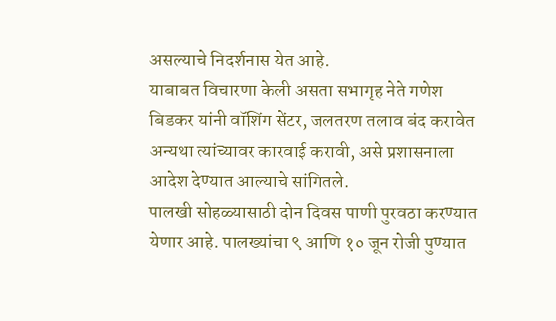असल्याचे निदर्शनास येत आहे.
याबाबत विचारणा केली असता सभागृह नेते गणेश बिडकर यांनी वॉशिंग सेंटर, जलतरण तलाव बंद करावेत अन्यथा त्यांच्यावर कारवाई करावी, असे प्रशासनाला आदेश देण्यात आल्याचे सांगितले.
पालखी सोहळ्यासाठी दोन दिवस पाणी पुरवठा करण्यात येणार आहे. पालख्यांचा ९ आणि १० जून रोजी पुण्यात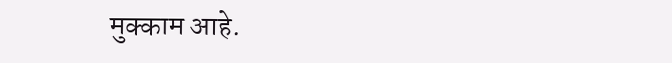मुक्काम आहे.